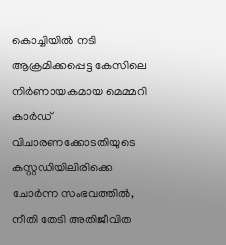കൊച്ചിയിൽ നടി ആക്രമിക്കപ്പെട്ട കേസിലെ നിർണായകമായ മെമ്മറി കാർഡ് വിചാരണക്കോടതിയുടെ കസ്റ്റഡിയിലിരിക്കെ ചോർന്ന സംഭവത്തിൽ, നീതി തേടി അതിജീവിത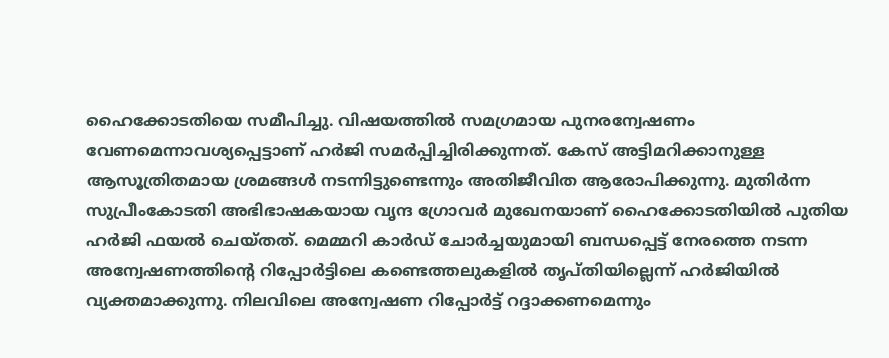ഹൈക്കോടതിയെ സമീപിച്ചു. വിഷയത്തിൽ സമഗ്രമായ പുനരന്വേഷണം വേണമെന്നാവശ്യപ്പെട്ടാണ് ഹർജി സമർപ്പിച്ചിരിക്കുന്നത്. കേസ് അട്ടിമറിക്കാനുള്ള ആസൂത്രിതമായ ശ്രമങ്ങൾ നടന്നിട്ടുണ്ടെന്നും അതിജീവിത ആരോപിക്കുന്നു. മുതിർന്ന സുപ്രീംകോടതി അഭിഭാഷകയായ വൃന്ദ ഗ്രോവർ മുഖേനയാണ് ഹൈക്കോടതിയിൽ പുതിയ ഹർജി ഫയൽ ചെയ്തത്. മെമ്മറി കാർഡ് ചോർച്ചയുമായി ബന്ധപ്പെട്ട് നേരത്തെ നടന്ന അന്വേഷണത്തിന്റെ റിപ്പോർട്ടിലെ കണ്ടെത്തലുകളിൽ തൃപ്തിയില്ലെന്ന് ഹർജിയിൽ വ്യക്തമാക്കുന്നു. നിലവിലെ അന്വേഷണ റിപ്പോർട്ട് റദ്ദാക്കണമെന്നും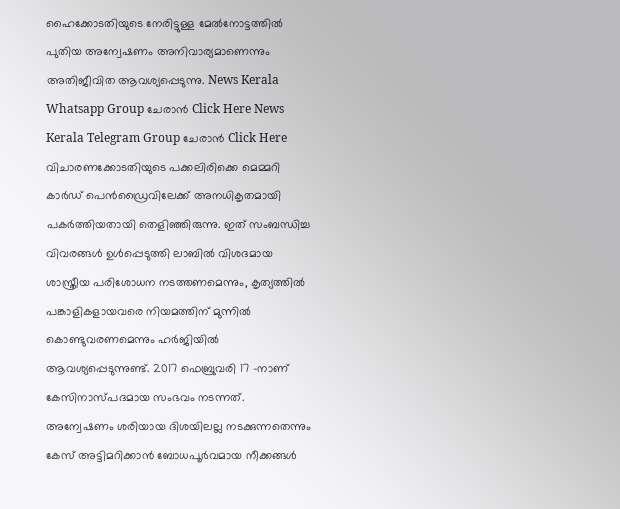ഹൈക്കോടതിയുടെ നേരിട്ടുള്ള മേൽനോട്ടത്തിൽ പുതിയ അന്വേഷണം അനിവാര്യമാണെന്നും അതിജീവിത ആവശ്യപ്പെടുന്നു. News Kerala Whatsapp Group ചേരാൻ Click Here News Kerala Telegram Group ചേരാൻ Click Here വിചാരണക്കോടതിയുടെ പക്കലിരിക്കെ മെമ്മറി കാർഡ് പെൻഡ്രൈവിലേക്ക് അനധികൃതമായി പകർത്തിയതായി തെളിഞ്ഞിരുന്നു. ഇത് സംബന്ധിച്ച വിവരങ്ങൾ ഉൾപ്പെടുത്തി ലാബിൽ വിശദമായ ശാസ്ത്രീയ പരിശോധന നടത്തണമെന്നും, കൃത്യത്തിൽ പങ്കാളികളായവരെ നിയമത്തിന് മുന്നിൽ കൊണ്ടുവരണമെന്നും ഹർജിയിൽ ആവശ്യപ്പെടുന്നുണ്ട്. 2017 ഫെബ്രുവരി 17 -നാണ് കേസിനാസ്പദമായ സംഭവം നടന്നത്. അന്വേഷണം ശരിയായ ദിശയിലല്ല നടക്കുന്നതെന്നും കേസ് അട്ടിമറിക്കാൻ ബോധപൂർവമായ നീക്കങ്ങൾ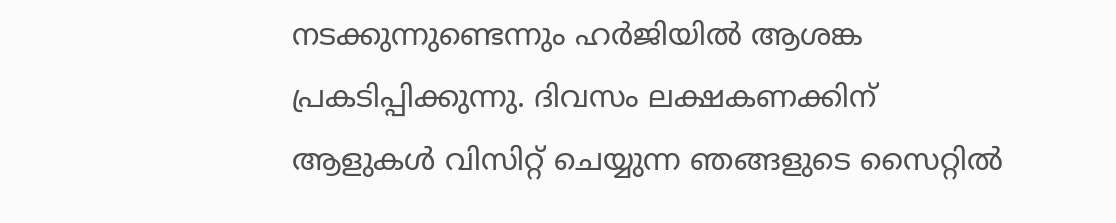നടക്കുന്നുണ്ടെന്നും ഹർജിയിൽ ആശങ്ക പ്രകടിപ്പിക്കുന്നു. ദിവസം ലക്ഷകണക്കിന് ആളുകൾ വിസിറ്റ് ചെയ്യുന്ന ഞങ്ങളുടെ സൈറ്റിൽ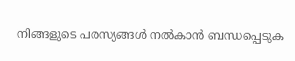നിങ്ങളുടെ പരസ്യങ്ങൾ നൽകാൻ ബന്ധപ്പെടുക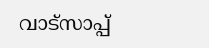വാട്സാപ്പ്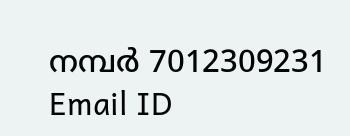നമ്പർ 7012309231 Email ID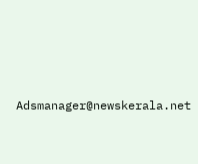Adsmanager@newskerala.net